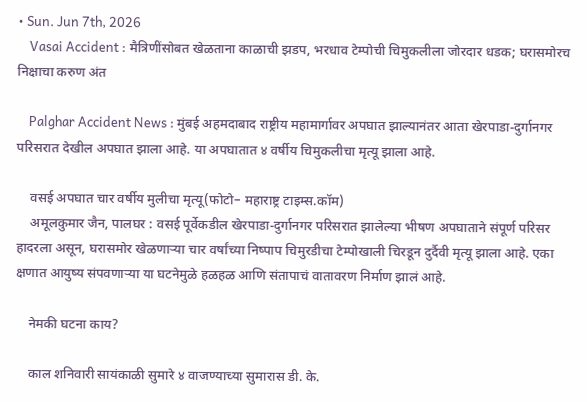• Sun. Jun 7th, 2026
    Vasai Accident : मैत्रिणींसोबत खेळताना काळाची झडप, भरधाव टेम्पोची चिमुकलीला जोरदार धडक; घरासमोरच निक्षाचा करुण अंत

    Palghar Accident News : मुंबई अहमदाबाद राष्ट्रीय महामार्गावर अपघात झाल्यानंतर आता खेरपाडा-दुर्गानगर परिसरात देखील अपघात झाला आहे. या अपघातात ४ वर्षीय चिमुकलीचा मृत्यू झाला आहे.

    वसई अपघात चार वर्षीय मुलीचा मृत्यू(फोटो– महाराष्ट्र टाइम्स.कॉम)
    अमूलकुमार जैन, पालघर : वसई पूर्वेकडील खेरपाडा-दुर्गानगर परिसरात झालेल्या भीषण अपघाताने संपूर्ण परिसर हादरला असून, घरासमोर खेळणाऱ्या चार वर्षांच्या निष्पाप चिमुरडीचा टेम्पोखाली चिरडून दुर्दैवी मृत्यू झाला आहे. एका क्षणात आयुष्य संपवणाऱ्या या घटनेमुळे हळहळ आणि संतापाचं वातावरण निर्माण झालं आहे.

    नेमकी घटना काय?

    काल शनिवारी सायंकाळी सुमारे ४ वाजण्याच्या सुमारास डी. के.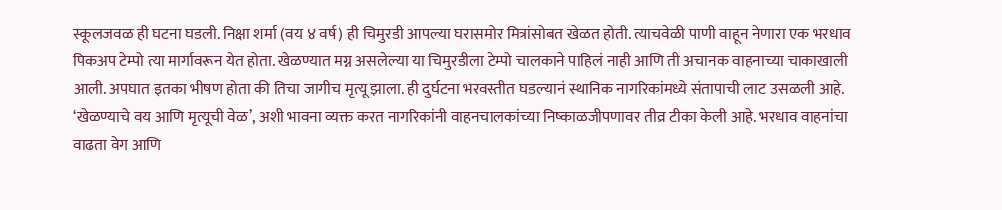स्कूलजवळ ही घटना घडली. निक्षा शर्मा (वय ४ वर्ष) ही चिमुरडी आपल्या घरासमोर मित्रांसोबत खेळत होती. त्याचवेळी पाणी वाहून नेणारा एक भरधाव पिकअप टेम्पो त्या मार्गावरून येत होता. खेळण्यात मग्न असलेल्या या चिमुरडीला टेम्पो चालकाने पाहिलं नाही आणि ती अचानक वाहनाच्या चाकाखाली आली. अपघात इतका भीषण होता की तिचा जागीच मृत्यू झाला. ही दुर्घटना भरवस्तीत घडल्यानं स्थानिक नागरिकांमध्ये संतापाची लाट उसळली आहे. ‘खेळण्याचे वय आणि मृत्यूची वेळ’, अशी भावना व्यक्त करत नागरिकांनी वाहनचालकांच्या निष्काळजीपणावर तीव्र टीका केली आहे. भरधाव वाहनांचा वाढता वेग आणि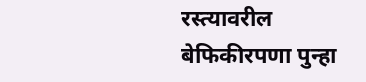रस्त्यावरील बेफिकीरपणा पुन्हा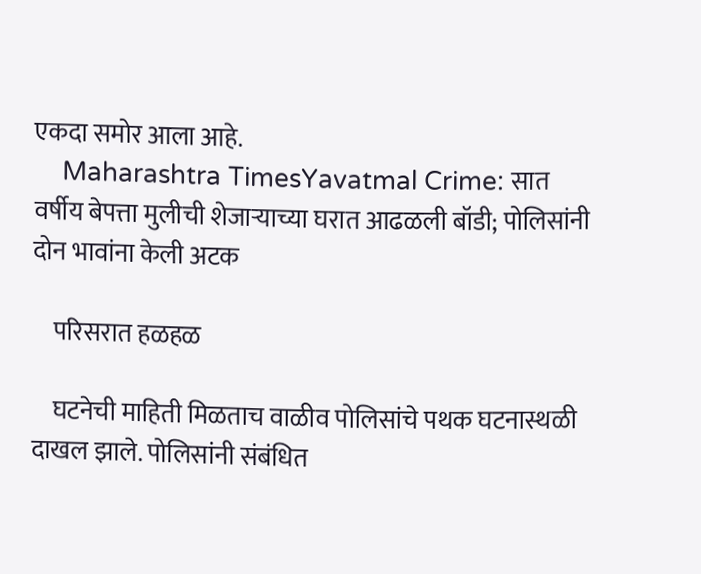एकदा समोर आला आहे.
    Maharashtra TimesYavatmal Crime: सात वर्षीय बेपत्ता मुलीची शेजाऱ्याच्या घरात आढळली बॉडी; पोलिसांनी दोन भावांना केली अटक

    परिसरात हळहळ

    घटनेची माहिती मिळताच वाळीव पोलिसांचे पथक घटनास्थळी दाखल झाले. पोलिसांनी संबंधित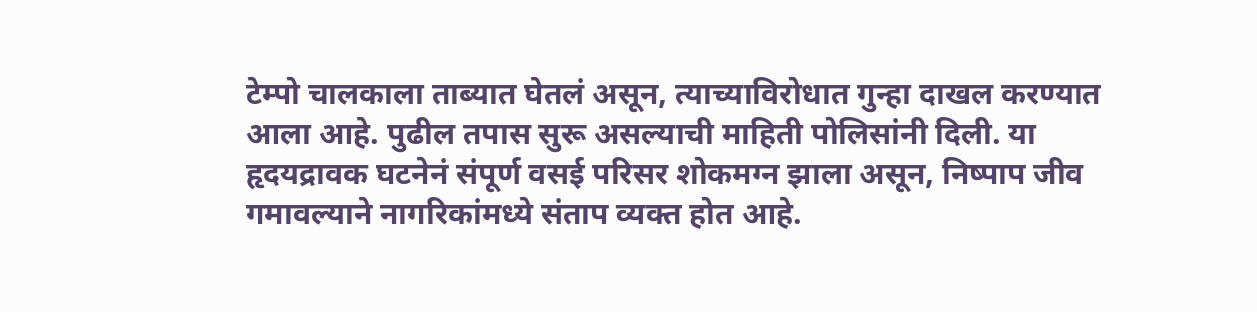टेम्पो चालकाला ताब्यात घेतलं असून, त्याच्याविरोधात गुन्हा दाखल करण्यात आला आहे. पुढील तपास सुरू असल्याची माहिती पोलिसांनी दिली. या हृदयद्रावक घटनेनं संपूर्ण वसई परिसर शोकमग्न झाला असून, निष्पाप जीव गमावल्याने नागरिकांमध्ये संताप व्यक्त होत आहे.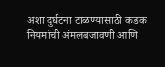अशा दुर्घटना टाळण्यासाठी कडक नियमांची अंमलबजावणी आणि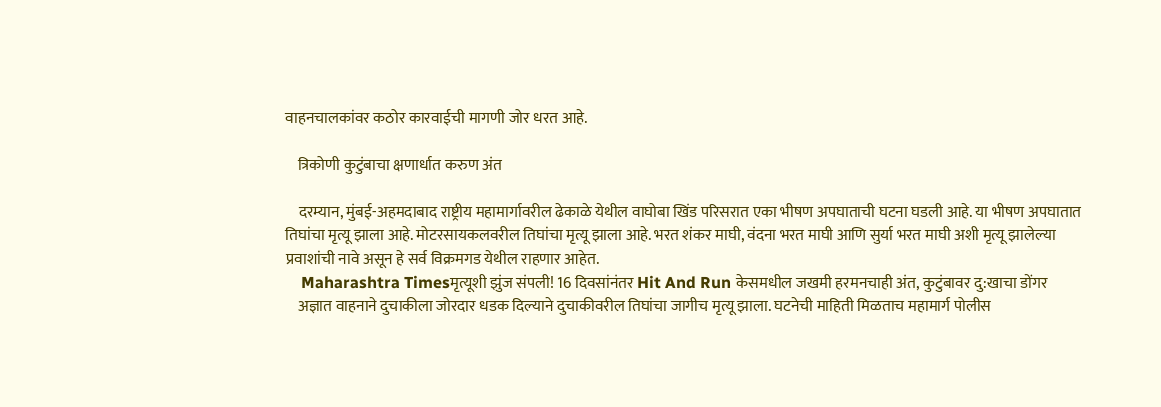वाहनचालकांवर कठोर कारवाईची मागणी जोर धरत आहे.

    त्रिकोणी कुटुंबाचा क्षणार्धात करुण अंत

    दरम्यान, मुंबई-अहमदाबाद राष्ट्रीय महामार्गावरील ढेकाळे येथील वाघोबा खिंड परिसरात एका भीषण अपघाताची घटना घडली आहे. या भीषण अपघातात तिघांचा मृत्यू झाला आहे. मोटरसायकलवरील तिघांचा मृत्यू झाला आहे. भरत शंकर माघी, वंदना भरत माघी आणि सुर्या भरत माघी अशी मृत्यू झालेल्या प्रवाशांची नावे असून हे सर्व विक्रमगड येथील राहणार आहेत.
    Maharashtra Timesमृत्यूशी झुंज संपली! 16 दिवसांनंतर Hit And Run केसमधील जखमी हरमनचाही अंत, कुटुंबावर दु:खाचा डोंगर
    अज्ञात वाहनाने दुचाकीला जोरदार धडक दिल्याने दुचाकीवरील तिघांचा जागीच मृत्यू झाला. घटनेची माहिती मिळताच महामार्ग पोलीस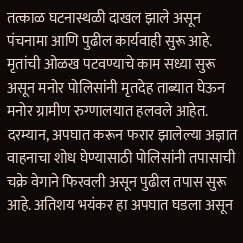तत्काळ घटनास्थळी दाखल झाले असून पंचनामा आणि पुढील कार्यवाही सुरू आहे. मृतांची ओळख पटवण्याचे काम सध्या सुरू असून मनोर पोलिसांनी मृतदेह ताब्यात घेऊन मनोर ग्रामीण रुग्णालयात हलवले आहेत. दरम्यान, अपघात करून फरार झालेल्या अज्ञात वाहनाचा शोध घेण्यासाठी पोलिसांनी तपासाची चक्रे वेगाने फिरवली असून पुढील तपास सुरू आहे. अतिशय भयंकर हा अपघात घडला असून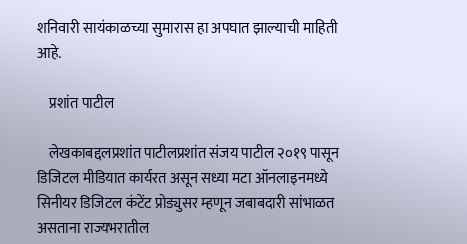शनिवारी सायंकाळच्या सुमारास हा अपघात झाल्याची माहिती आहे.

    प्रशांत पाटील

    लेखकाबद्दलप्रशांत पाटीलप्रशांत संजय पाटील २०१९ पासून डिजिटल मीडियात कार्यरत असून सध्या मटा ऑनलाइनमध्ये सिनीयर डिजिटल कंटेंट प्रोड्युसर म्हणून जबाबदारी सांभाळत असताना राज्यभरातील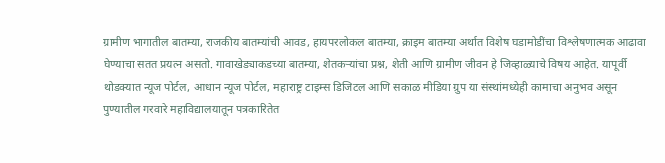ग्रामीण भागातील बातम्या, राजकीय बातम्यांची आवड, हायपरलोकल बातम्या, क्राइम बातम्या अर्थात विशेष घडामोडींचा विश्लेषणात्मक आढावा घेण्याचा सतत प्रयत्न असतो. गावाखेड्याकडच्या बातम्या, शेतकऱ्यांचा प्रश्न, शेती आणि ग्रामीण जीवन हे जिव्हाळ्याचे विषय आहेत. यापूर्वी थोडक्यात न्यूज पोर्टल, आधान न्यूज पोर्टल, महाराष्ट्र टाइम्स डिजिटल आणि सकाळ मीडिया ग्रुप या संस्थांमध्येही कामाचा अनुभव असून पुण्यातील गरवारे महाविद्यालयातून पत्रकारितेत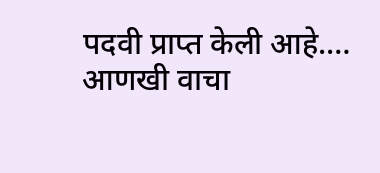पदवी प्राप्त केली आहे.… आणखी वाचा